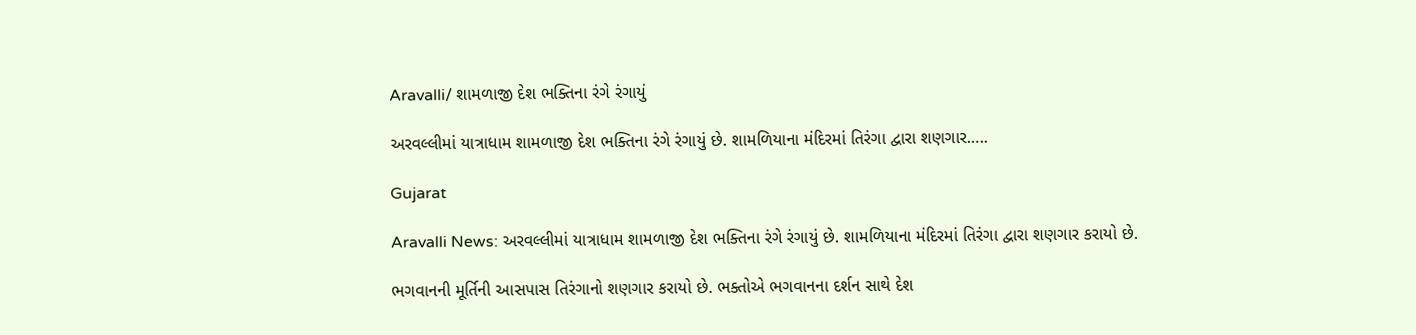Aravalli/ શામળાજી દેશ ભક્તિના રંગે રંગાયું

અરવલ્લીમાં યાત્રાધામ શામળાજી દેશ ભક્તિના રંગે રંગાયું છે. શામળિયાના મંદિરમાં તિરંગા દ્વારા શણગાર…..

Gujarat

Aravalli News: અરવલ્લીમાં યાત્રાધામ શામળાજી દેશ ભક્તિના રંગે રંગાયું છે. શામળિયાના મંદિરમાં તિરંગા દ્વારા શણગાર કરાયો છે.

ભગવાનની મૂર્તિની આસપાસ તિરંગાનો શણગાર કરાયો છે. ભક્તોએ ભગવાનના દર્શન સાથે દેશ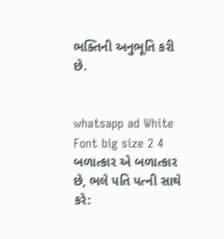ભક્તિની અનુભૂતિ કરી છે.


whatsapp ad White Font big size 2 4 બળાત્કાર એ બળાત્કાર છે, ભલે પતિ પત્ની સાથે કરે: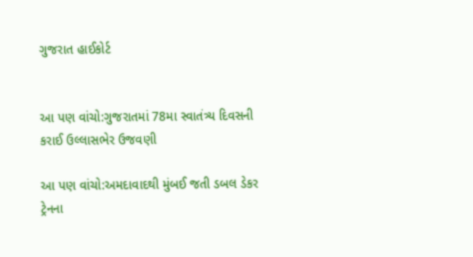ગુજરાત હાઈકોર્ટ


આ પણ વાંચો:ગુજરાતમાં 78મા સ્વાતંત્ર્ય દિવસની કરાઈ ઉલ્લાસભેર ઉજવણી

આ પણ વાંચો:અમદાવાદથી મુંબઈ જતી ડબલ ડેકર ટ્રેનના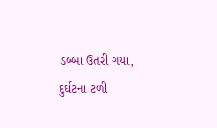ડબ્બા ઉતરી ગયા, દુર્ઘટના ટળી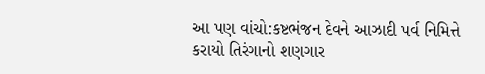આ પણ વાંચો:કષ્ટભંજન દેવને આઝાદી પર્વ નિમિત્તે કરાયો તિરંગાનો શણગાર